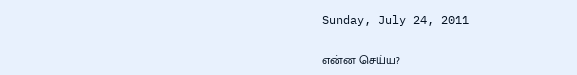Sunday, July 24, 2011

என்ன செய்ய?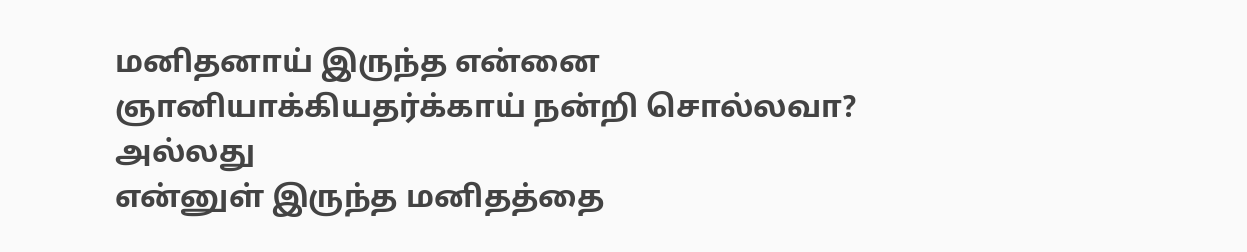மனிதனாய் இருந்த என்னை
ஞானியாக்கியதர்க்காய் நன்றி சொல்லவா?
அல்லது
என்னுள் இருந்த மனிதத்தை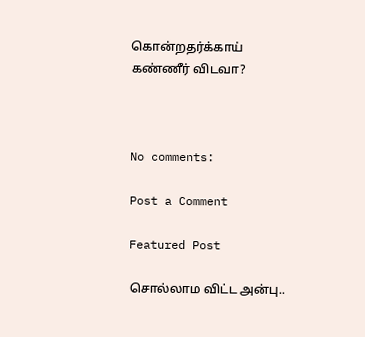கொன்றதர்க்காய்
கண்ணீர் விடவா?



No comments:

Post a Comment

Featured Post

சொல்லாம விட்ட அன்பு..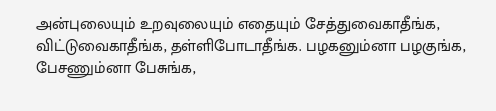அன்புலையும் உறவுலையும் எதையும் சேத்துவைகாதீங்க, விட்டுவைகாதீங்க, தள்ளிபோடாதீங்க. பழகனும்னா பழகுங்க, பேசணும்னா பேசுங்க,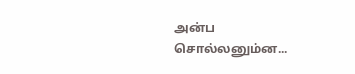அன்ப சொல்லனும்ன...